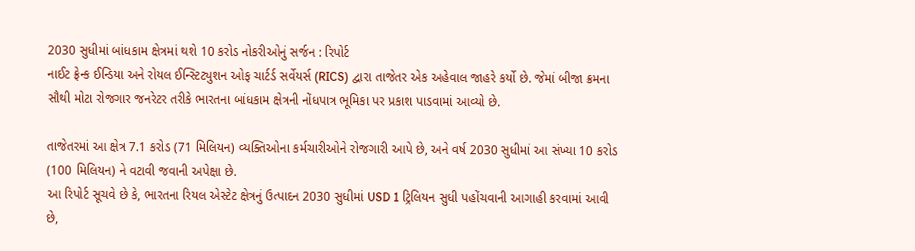2030 સુધીમાં બાંધકામ ક્ષેત્રમાં થશે 10 કરોડ નોકરીઓનું સર્જન : રિપોર્ટ
નાઈટ ફ્રેન્ક ઈન્ડિયા અને રોયલ ઈન્સ્ટિટ્યુશન ઓફ ચાર્ટર્ડ સર્વેયર્સ (RICS) દ્વારા તાજેતર એક અહેવાલ જાહરે કર્યો છે. જેમાં બીજા ક્રમના સૌથી મોટા રોજગાર જનરેટર તરીકે ભારતના બાંધકામ ક્ષેત્રની નોંધપાત્ર ભૂમિકા પર પ્રકાશ પાડવામાં આવ્યો છે.

તાજેતરમાં આ ક્ષેત્ર 7.1 કરોડ (71 મિલિયન) વ્યક્તિઓના કર્મચારીઓને રોજગારી આપે છે, અને વર્ષ 2030 સુધીમાં આ સંખ્યા 10 કરોડ (100 મિલિયન) ને વટાવી જવાની અપેક્ષા છે.
આ રિપોર્ટ સૂચવે છે કે, ભારતના રિયલ એસ્ટેટ ક્ષેત્રનું ઉત્પાદન 2030 સુધીમાં USD 1 ટ્રિલિયન સુધી પહોંચવાની આગાહી કરવામાં આવી છે,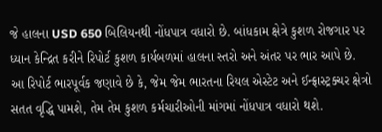જે હાલના USD 650 બિલિયનથી નોંધપાત્ર વધારો છે. બાંધકામ ક્ષેત્રે કુશળ રોજગાર પર ધ્યાન કેન્દ્રિત કરીને રિપોર્ટ કુશળ કાર્યબળમાં હાલના સ્તરો અને અંતર પર ભાર આપે છે.
આ રિપોર્ટ ભારપૂર્વક જણાવે છે કે, જેમ જેમ ભારતના રિયલ એસ્ટેટ અને ઈન્ફ્રાસ્ટ્રક્ચર ક્ષેત્રો સતત વૃદ્ધિ પામશે, તેમ તેમ કુશળ કર્મચારીઓની માંગમાં નોંધપાત્ર વધારો થશે.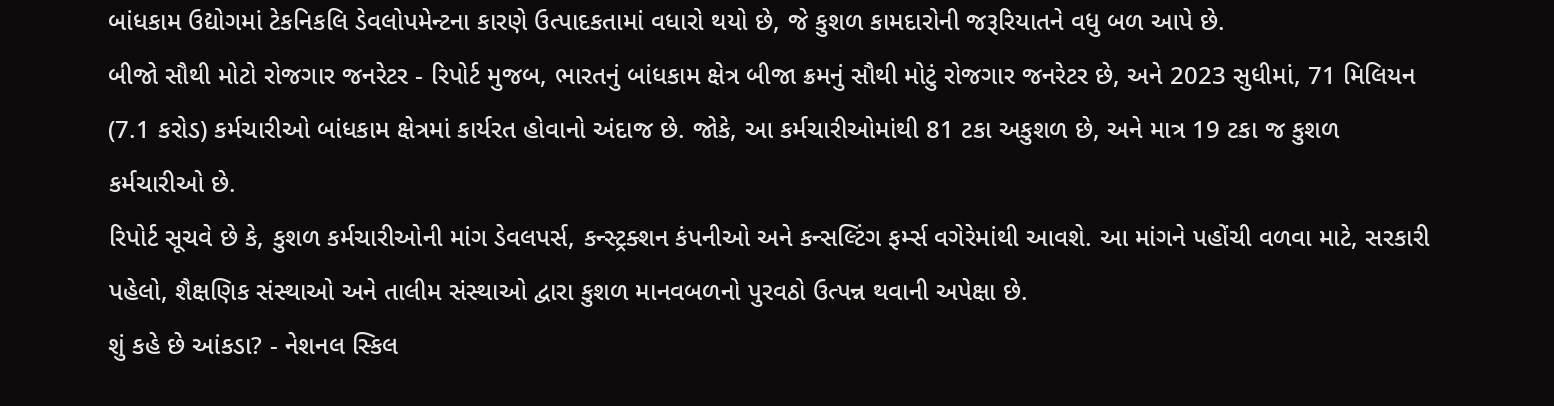બાંધકામ ઉદ્યોગમાં ટેકનિકલિ ડેવલોપમેન્ટના કારણે ઉત્પાદકતામાં વધારો થયો છે, જે કુશળ કામદારોની જરૂરિયાતને વધુ બળ આપે છે.
બીજો સૌથી મોટો રોજગાર જનરેટર - રિપોર્ટ મુજબ, ભારતનું બાંધકામ ક્ષેત્ર બીજા ક્રમનું સૌથી મોટું રોજગાર જનરેટર છે, અને 2023 સુધીમાં, 71 મિલિયન (7.1 કરોડ) કર્મચારીઓ બાંધકામ ક્ષેત્રમાં કાર્યરત હોવાનો અંદાજ છે. જોકે, આ કર્મચારીઓમાંથી 81 ટકા અકુશળ છે, અને માત્ર 19 ટકા જ કુશળ કર્મચારીઓ છે.
રિપોર્ટ સૂચવે છે કે, કુશળ કર્મચારીઓની માંગ ડેવલપર્સ, કન્સ્ટ્રક્શન કંપનીઓ અને કન્સલ્ટિંગ ફર્મ્સ વગેરેમાંથી આવશે. આ માંગને પહોંચી વળવા માટે, સરકારી પહેલો, શૈક્ષણિક સંસ્થાઓ અને તાલીમ સંસ્થાઓ દ્વારા કુશળ માનવબળનો પુરવઠો ઉત્પન્ન થવાની અપેક્ષા છે.
શું કહે છે આંકડા? - નેશનલ સ્કિલ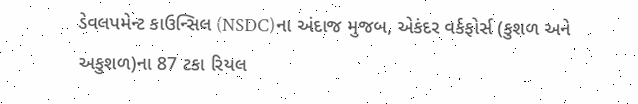ડેવલપમેન્ટ કાઉન્સિલ (NSDC)ના અંદાજ મુજબ, એકંદર વર્કફોર્સ (કુશળ અને અકુશળ)ના 87 ટકા રિયલ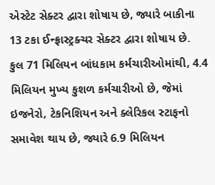એસ્ટેટ સેક્ટર દ્વારા શોષાય છે, જ્યારે બાકીના 13 ટકા ઈન્ફ્રાસ્ટ્રક્ચર સેક્ટર દ્વારા શોષાય છે.
કુલ 71 મિલિયન બાંધકામ કર્મચારીઓમાંથી, 4.4 મિલિયન મુખ્ય કુશળ કર્મચારીઓ છે, જેમાં ઇજનેરો, ટેકનિશિયન અને ક્લેરિકલ સ્ટાફનો સમાવેશ થાય છે, જ્યારે 6.9 મિલિયન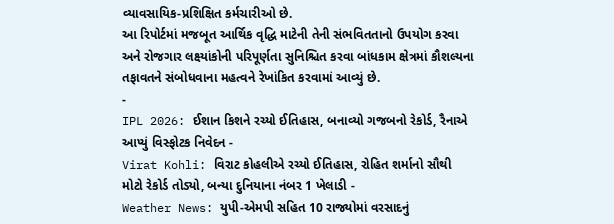વ્યાવસાયિક-પ્રશિક્ષિત કર્મચારીઓ છે.
આ રિપોર્ટમાં મજબૂત આર્થિક વૃદ્ધિ માટેની તેની સંભવિતતાનો ઉપયોગ કરવા અને રોજગાર લક્ષ્યાંકોની પરિપૂર્ણતા સુનિશ્ચિત કરવા બાંધકામ ક્ષેત્રમાં કૌશલ્યના તફાવતને સંબોધવાના મહત્વને રેખાંકિત કરવામાં આવ્યું છે.
-
IPL 2026: ઈશાન કિશને રચ્યો ઈતિહાસ, બનાવ્યો ગજબનો રેકોર્ડ, રૈનાએ આપ્યું વિસ્ફોટક નિવેદન -
Virat Kohli: વિરાટ કોહલીએ રચ્યો ઈતિહાસ, રોહિત શર્માનો સૌથી મોટો રેકોર્ડ તોડ્યો, બન્યા દુનિયાના નંબર 1 ખેલાડી -
Weather News: યુપી-એમપી સહિત 10 રાજ્યોમાં વરસાદનું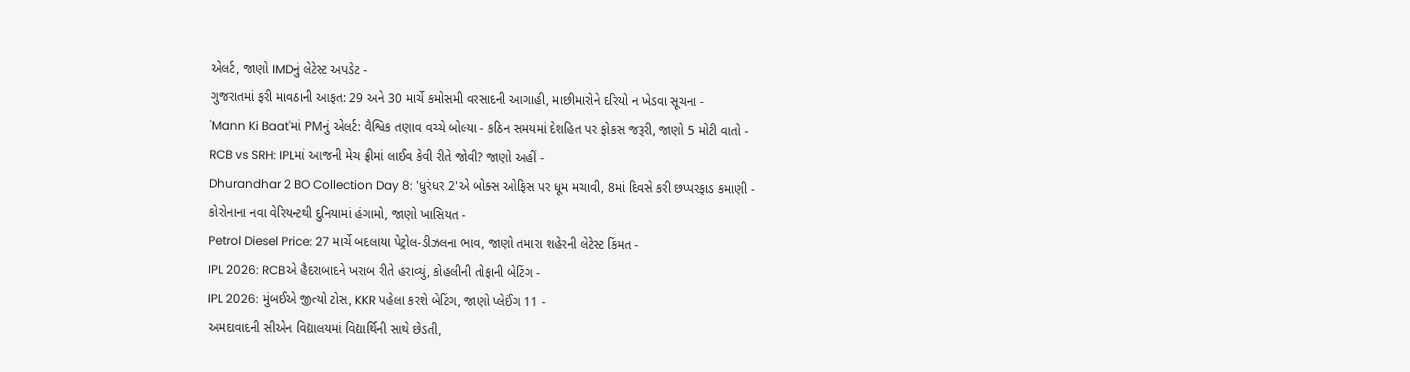એલર્ટ, જાણો IMDનું લેટેસ્ટ અપડેટ -
ગુજરાતમાં ફરી માવઠાની આફત: 29 અને 30 માર્ચે કમોસમી વરસાદની આગાહી, માછીમારોને દરિયો ન ખેડવા સૂચના -
'Mann Ki Baat'માં PMનું એલર્ટ: વૈશ્વિક તણાવ વચ્ચે બોલ્યા - કઠિન સમયમાં દેશહિત પર ફોકસ જરૂરી, જાણો 5 મોટી વાતો -
RCB vs SRH: IPLમાં આજની મેચ ફ્રીમાં લાઈવ કેવી રીતે જોવી? જાણો અહીં -
Dhurandhar 2 BO Collection Day 8: 'ધુરંધર 2'એ બોક્સ ઓફિસ પર ધૂમ મચાવી, 8માં દિવસે કરી છપ્પરફાડ કમાણી -
કોરોનાના નવા વેરિયન્ટથી દુનિયામાં હંગામો, જાણો ખાસિયત -
Petrol Diesel Price: 27 માર્ચે બદલાયા પેટ્રોલ-ડીઝલના ભાવ, જાણો તમારા શહેરની લેટેસ્ટ કિંમત -
IPL 2026: RCBએ હૈદરાબાદને ખરાબ રીતે હરાવ્યું, કોહલીની તોફાની બેટિંગ -
IPL 2026: મુંબઈએ જીત્યો ટોસ, KKR પહેલા કરશે બેટિંગ, જાણો પ્લેઈંગ 11 -
અમદાવાદની સીએન વિદ્યાલયમાં વિદ્યાર્થિની સાથે છેડતી,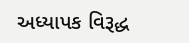અધ્યાપક વિરૂદ્ધ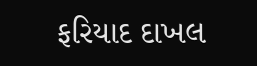ફરિયાદ દાખલ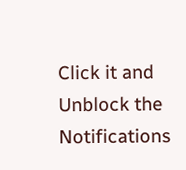Click it and Unblock the Notifications